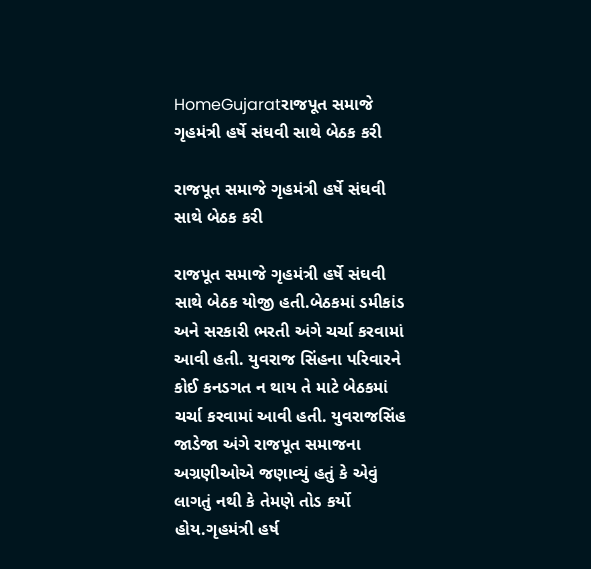HomeGujaratરાજપૂત સમાજે ગૃહમંત્રી હર્ષે સંઘવી સાથે બેઠક કરી

રાજપૂત સમાજે ગૃહમંત્રી હર્ષે સંઘવી સાથે બેઠક કરી

રાજપૂત સમાજે ગૃહમંત્રી હર્ષે સંઘવી સાથે બેઠક યોજી હતી.બેઠકમાં ડમીકાંડ અને સરકારી ભરતી અંગે ચર્ચા કરવામાં આવી હતી. યુવરાજ સિંહના પરિવારને કોઈ કનડગત ન થાય તે માટે બેઠકમાં ચર્ચા કરવામાં આવી હતી. યુવરાજસિંહ જાડેજા અંગે રાજપૂત સમાજના અગ્રણીઓએ જણાવ્યું હતું કે એવું લાગતું નથી કે તેમણે તોડ કર્યો હોય.ગૃહમંત્રી હર્ષ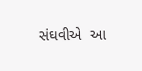સંઘવીએ  આ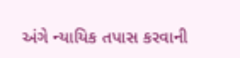અંગે ન્યાયિક તપાસ કરવાની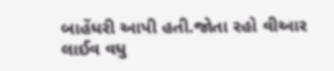બાહેંધરી આપી હતી.જોતા રહો વીઆર લાઈવ વધુ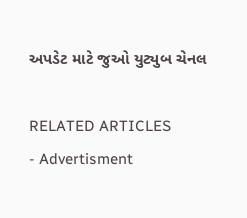અપડેટ માટે જુઓ યુટ્યુબ ચેનલ

RELATED ARTICLES
- Advertisment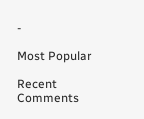-

Most Popular

Recent Comments